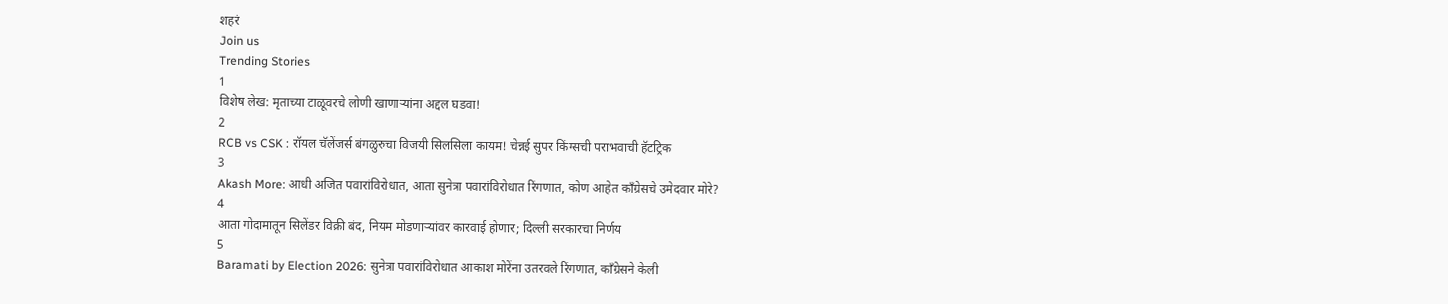शहरं
Join us
Trending Stories
1
विशेष लेख: मृताच्या टाळूवरचे लोणी खाणाऱ्यांना अद्दल घडवा!
2
RCB vs CSK : रॉयल चॅलेंजर्स बंगळुरुचा विजयी सिलसिला कायम! चेन्नई सुपर किंग्सची पराभवाची हॅटट्रिक
3
Akash More: आधी अजित पवारांविरोधात, आता सुनेत्रा पवारांविरोधात रिंगणात, कोण आहेत काँग्रेसचे उमेदवार मोरे?
4
आता गोदामातून सिलेंडर विक्री बंद, नियम मोडणाऱ्यांवर कारवाई होणार; दिल्ली सरकारचा निर्णय
5
Baramati by Election 2026: सुनेत्रा पवारांविरोधात आकाश मोरेंना उतरवले रिंगणात, काँग्रेसने केली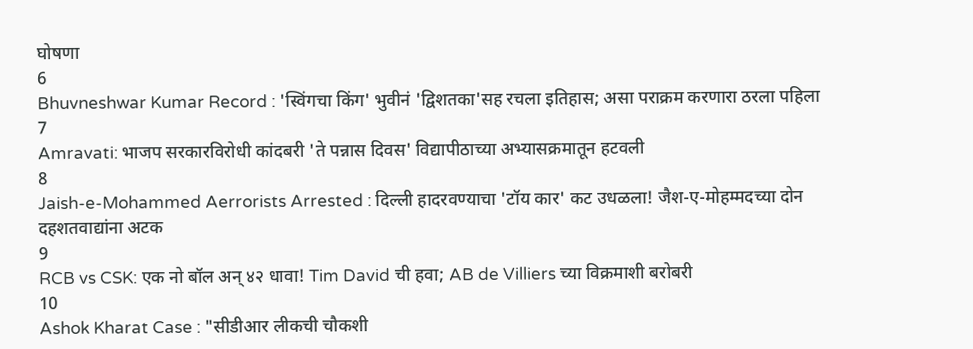घोषणा
6
Bhuvneshwar Kumar Record : 'स्विंगचा किंग' भुवीनं 'द्विशतका'सह रचला इतिहास; असा पराक्रम करणारा ठरला पहिला
7
Amravati: भाजप सरकारविरोधी कांदबरी 'ते पन्नास दिवस' विद्यापीठाच्या अभ्यासक्रमातून हटवली
8
Jaish-e-Mohammed Aerrorists Arrested : दिल्ली हादरवण्याचा 'टॉय कार' कट उधळला! जैश-ए-मोहम्मदच्या दोन दहशतवाद्यांना अटक
9
RCB vs CSK: एक नो बॉल अन् ४२ धावा! Tim David ची हवा; AB de Villiers च्या विक्रमाशी बरोबरी
10
Ashok Kharat Case : "सीडीआर लीकची चौकशी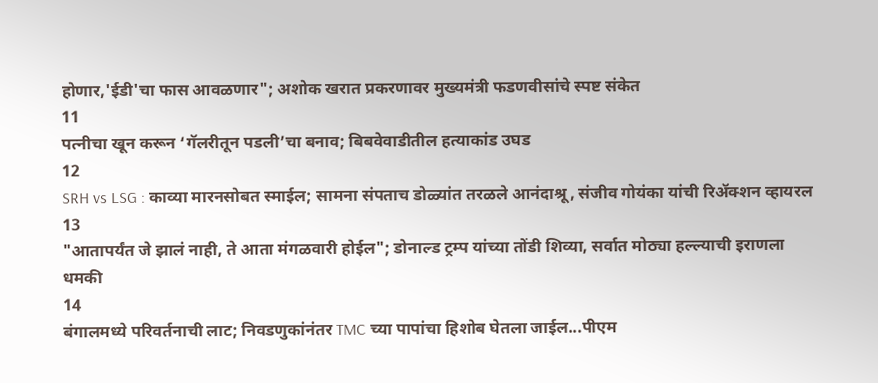होणार,'ईडी'चा फास आवळणार"; अशोक खरात प्रकरणावर मुख्यमंत्री फडणवीसांचे स्पष्ट संकेत
11
पत्नीचा खून करून ‘गॅलरीतून पडली’चा बनाव; बिबवेवाडीतील हत्याकांड उघड
12
SRH vs LSG : काव्या मारनसोबत स्माईल; सामना संपताच डोळ्यांत तरळले आनंदाश्रू, संजीव गोयंका यांची रिॲक्शन व्हायरल
13
"आतापर्यंत जे झालं नाही, ते आता मंगळवारी होईल"; डोनाल्ड ट्रम्प यांच्या तोंडी शिव्या, सर्वात मोठ्या हल्ल्याची इराणला धमकी
14
बंगालमध्ये परिवर्तनाची लाट; निवडणुकांनंतर TMC च्या पापांचा हिशोब घेतला जाईल...पीएम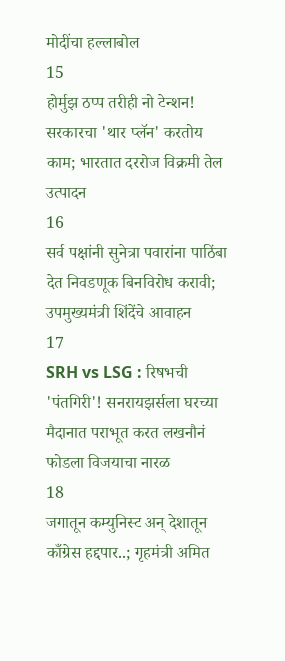मोदींचा हल्लाबोल
15
होर्मुझ ठप्प तरीही नो टेन्शन! सरकारचा 'थार प्लॅन' करतोय काम; भारतात दररोज विक्रमी तेल उत्पादन
16
सर्व पक्षांनी सुनेत्रा पवारांना पाठिंबा देत निवडणूक बिनविरोध करावी; उपमुख्यमंत्री शिंदेंचे आवाहन
17
SRH vs LSG : रिषभची 'पंतगिरी'! सनरायझर्सला घरच्या मैदानात पराभूत करत लखनौनं फोडला विजयाचा नारळ
18
जगातून कम्युनिस्ट अन् देशातून काँग्रेस हद्दपार..; गृहमंत्री अमित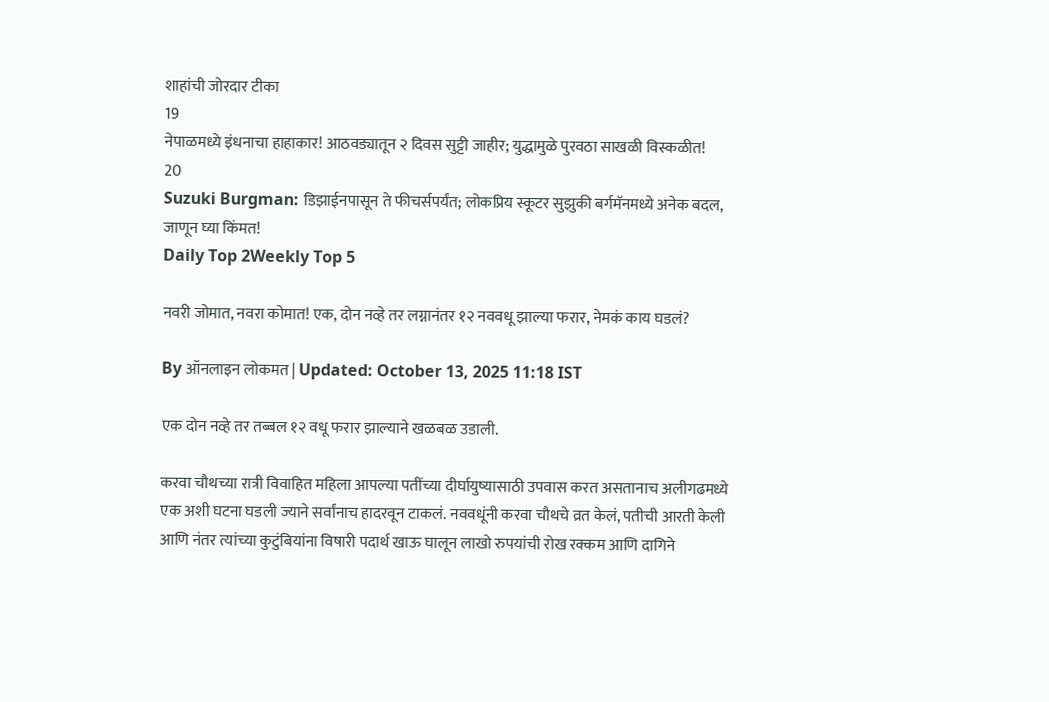शाहांची जोरदार टीका
19
नेपाळमध्ये इंधनाचा हाहाकार! आठवड्यातून २ दिवस सुट्टी जाहीर; युद्धामुळे पुरवठा साखळी विस्कळीत!
20
Suzuki Burgman: डिझाईनपासून ते फीचर्सपर्यंत; लोकप्रिय स्कूटर सुझुकी बर्गमॅनमध्ये अनेक बदल, जाणून घ्या किंमत!
Daily Top 2Weekly Top 5

नवरी जोमात, नवरा कोमात! एक, दोन नव्हे तर लग्नानंतर १२ नववधू झाल्या फरार, नेमकं काय घडलं?

By ऑनलाइन लोकमत | Updated: October 13, 2025 11:18 IST

एक दोन नव्हे तर तब्बल १२ वधू फरार झाल्याने खळबळ उडाली.

करवा चौथच्या रात्री विवाहित महिला आपल्या पतींच्या दीर्घायुष्यासाठी उपवास करत असतानाच अलीगढमध्ये एक अशी घटना घडली ज्याने सर्वांनाच हादरवून टाकलं. नववधूंनी करवा चौथचे व्रत केलं, पतीची आरती केली आणि नंतर त्यांच्या कुटुंबियांना विषारी पदार्थ खाऊ घालून लाखो रुपयांची रोख रक्कम आणि दागिने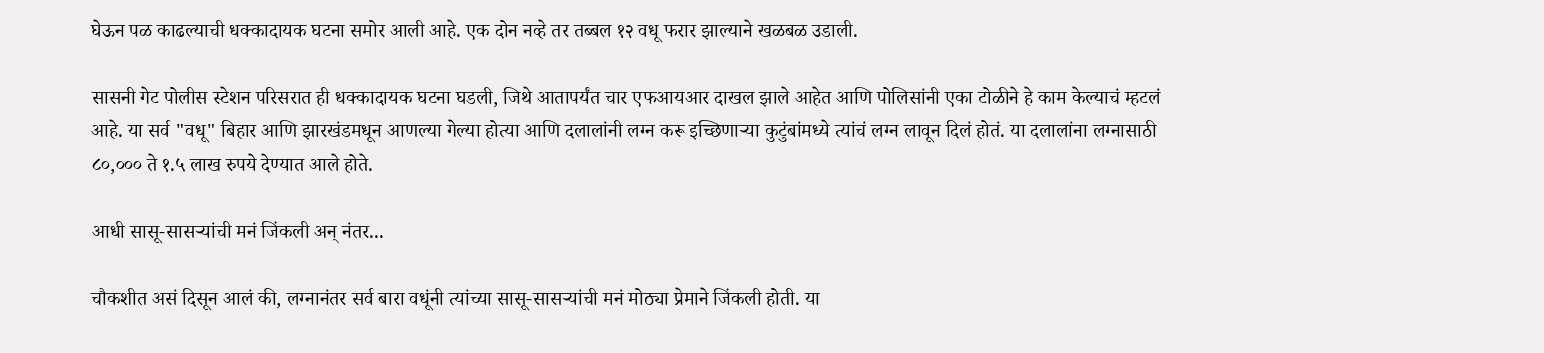घेऊन पळ काढल्याची धक्कादायक घटना समोर आली आहे. एक दोन नव्हे तर तब्बल १२ वधू फरार झाल्याने खळबळ उडाली.

सासनी गेट पोलीस स्टेशन परिसरात ही धक्कादायक घटना घडली, जिथे आतापर्यंत चार एफआयआर दाखल झाले आहेत आणि पोलिसांनी एका टोळीने हे काम केल्याचं म्हटलं आहे. या सर्व "वधू" बिहार आणि झारखंडमधून आणल्या गेल्या होत्या आणि दलालांनी लग्न करू इच्छिणाऱ्या कुटुंबांमध्ये त्यांचं लग्न लावून दिलं होतं. या दलालांना लग्नासाठी ८०,००० ते १.५ लाख रुपये देण्यात आले होते.

आधी सासू-सासऱ्यांची मनं जिंकली अन् नंतर...

चौकशीत असं दिसून आलं की, लग्नानंतर सर्व बारा वधूंनी त्यांच्या सासू-सासऱ्यांची मनं मोठ्या प्रेमाने जिंकली होती. या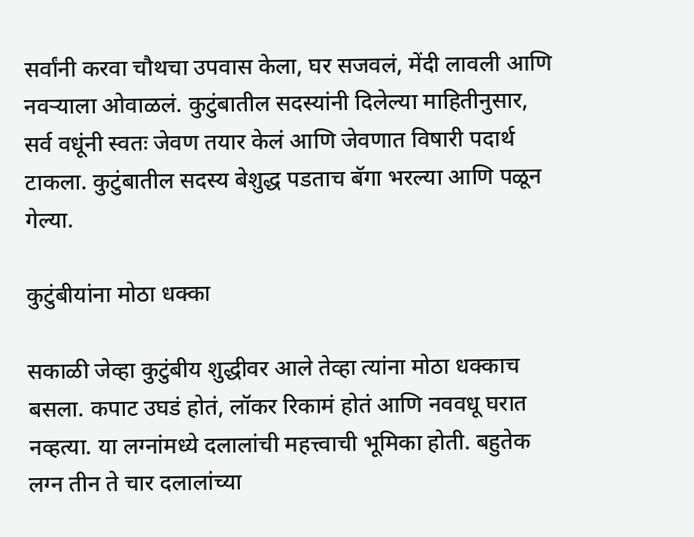सर्वांनी करवा चौथचा उपवास केला, घर सजवलं, मेंदी लावली आणि नवऱ्याला ओवाळलं. कुटुंबातील सदस्यांनी दिलेल्या माहितीनुसार, सर्व वधूंनी स्वतः जेवण तयार केलं आणि जेवणात विषारी पदार्थ टाकला. कुटुंबातील सदस्य बेशुद्ध पडताच बॅगा भरल्या आणि पळून गेल्या.

कुटुंबीयांना मोठा धक्का

सकाळी जेव्हा कुटुंबीय शुद्धीवर आले तेव्हा त्यांना मोठा धक्काच बसला. कपाट उघडं होतं, लॉकर रिकामं होतं आणि नववधू घरात नव्हत्या. या लग्नांमध्ये दलालांची महत्त्वाची भूमिका होती. बहुतेक लग्न तीन ते चार दलालांच्या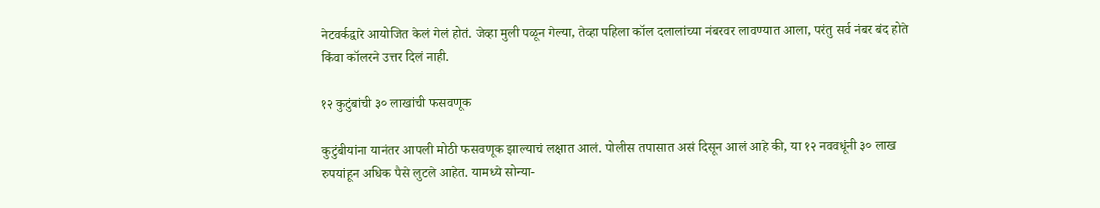नेटवर्कद्वारे आयोजित केलं गेलं होतं. जेव्हा मुली पळून गेल्या, तेव्हा पहिला कॉल दलालांच्या नंबरवर लावण्यात आला, परंतु सर्व नंबर बंद होते किंवा कॉलरने उत्तर दिलं नाही.

१२ कुटुंबांची ३० लाखांची फसवणूक

कुटुंबीयांना यानंतर आपली मोठी फसवणूक झाल्याचं लक्षात आलं. पोलीस तपासात असं दिसून आलं आहे की, या १२ नववधूंनी ३० लाख रुपयांहून अधिक पैसे लुटले आहेत. यामध्ये सोन्या-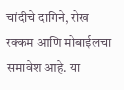चांदीचे दागिने, रोख रक्कम आणि मोबाईलचा समावेश आहे. या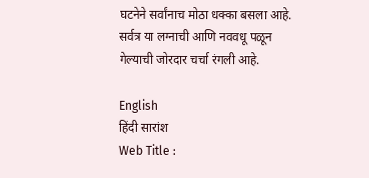घटनेने सर्वांनाच मोठा धक्का बसला आहे. सर्वत्र या लग्नाची आणि नववधू पळून गेल्याची जोरदार चर्चा रंगली आहे.

English
हिंदी सारांश
Web Title :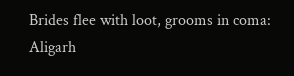Brides flee with loot, grooms in coma: Aligarh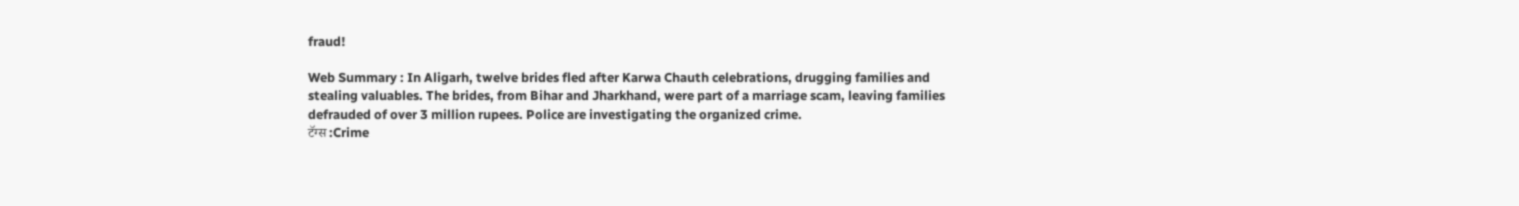fraud!

Web Summary : In Aligarh, twelve brides fled after Karwa Chauth celebrations, drugging families and stealing valuables. The brides, from Bihar and Jharkhand, were part of a marriage scam, leaving families defrauded of over 3 million rupees. Police are investigating the organized crime.
टॅग्स :Crime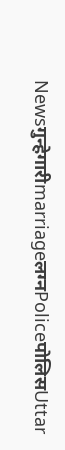Newsगुन्हेगारीmarriageलग्नPoliceपोलिसUttar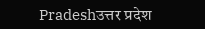Pradeshउत्तर प्रदेश